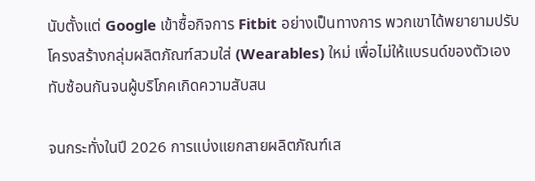นับตั้งแต่ Google เข้าซื้อกิจการ Fitbit อย่างเป็นทางการ พวกเขาได้พยายามปรับโครงสร้างกลุ่มผลิตภัณฑ์สวมใส่ (Wearables) ใหม่ เพื่อไม่ให้แบรนด์ของตัวเองทับซ้อนกันจนผู้บริโภคเกิดความสับสน

จนกระทั่งในปี 2026 การแบ่งแยกสายผลิตภัณฑ์เส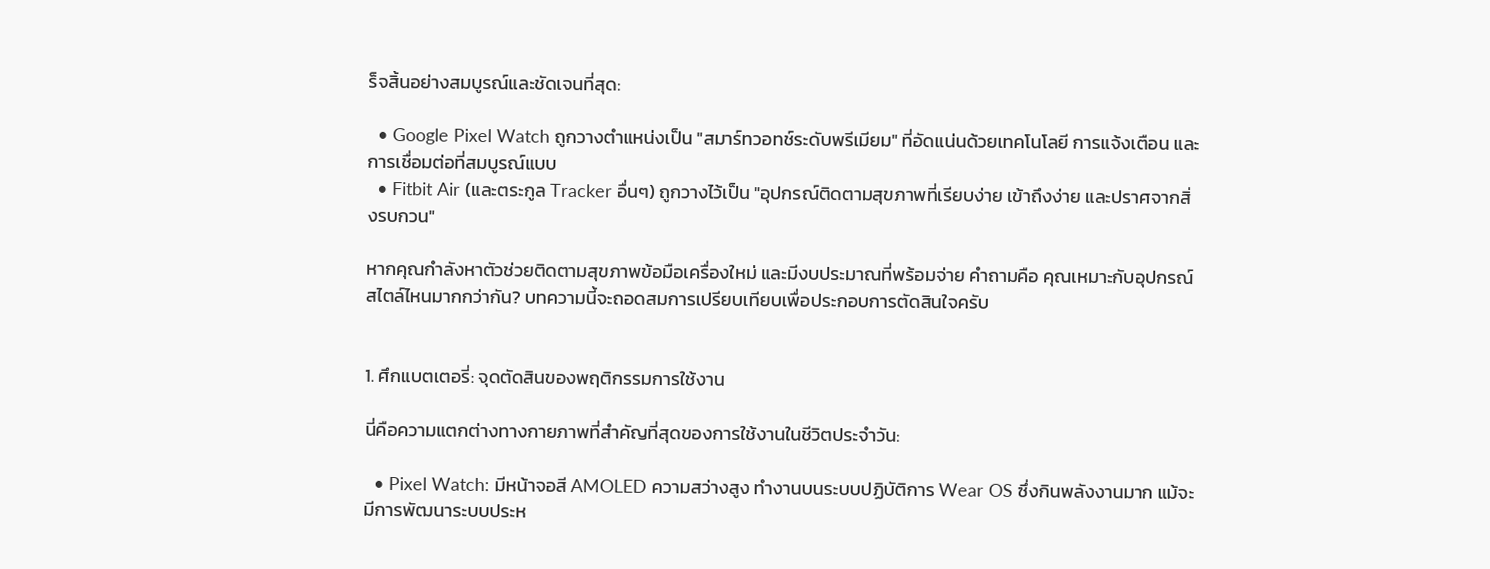ร็จสิ้นอย่างสมบูรณ์และชัดเจนที่สุด:

  • Google Pixel Watch ถูกวางตำแหน่งเป็น "สมาร์ทวอทช์ระดับพรีเมียม" ที่อัดแน่นด้วยเทคโนโลยี การแจ้งเตือน และการเชื่อมต่อที่สมบูรณ์แบบ
  • Fitbit Air (และตระกูล Tracker อื่นๆ) ถูกวางไว้เป็น "อุปกรณ์ติดตามสุขภาพที่เรียบง่าย เข้าถึงง่าย และปราศจากสิ่งรบกวน"

หากคุณกำลังหาตัวช่วยติดตามสุขภาพข้อมือเครื่องใหม่ และมีงบประมาณที่พร้อมจ่าย คำถามคือ คุณเหมาะกับอุปกรณ์สไตล์ไหนมากกว่ากัน? บทความนี้จะถอดสมการเปรียบเทียบเพื่อประกอบการตัดสินใจครับ


1. ศึกแบตเตอรี่: จุดตัดสินของพฤติกรรมการใช้งาน

นี่คือความแตกต่างทางกายภาพที่สำคัญที่สุดของการใช้งานในชีวิตประจำวัน:

  • Pixel Watch: มีหน้าจอสี AMOLED ความสว่างสูง ทำงานบนระบบปฏิบัติการ Wear OS ซึ่งกินพลังงานมาก แม้จะมีการพัฒนาระบบประห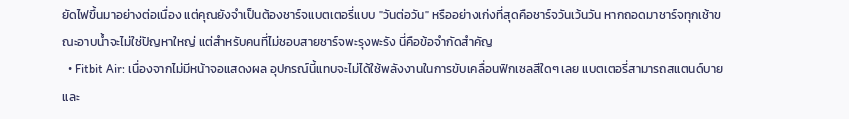ยัดไฟขึ้นมาอย่างต่อเนื่อง แต่คุณยังจำเป็นต้องชาร์จแบตเตอรี่แบบ "วันต่อวัน" หรืออย่างเก่งที่สุดคือชาร์จวันเว้นวัน หากถอดมาชาร์จทุกเช้าขณะอาบน้ำจะไม่ใช่ปัญหาใหญ่ แต่สำหรับคนที่ไม่ชอบสายชาร์จพะรุงพะรัง นี่คือข้อจำกัดสำคัญ
  • Fitbit Air: เนื่องจากไม่มีหน้าจอแสดงผล อุปกรณ์นี้แทบจะไม่ได้ใช้พลังงานในการขับเคลื่อนฟิกเซลสีใดๆ เลย แบตเตอรี่สามารถสแตนด์บายและ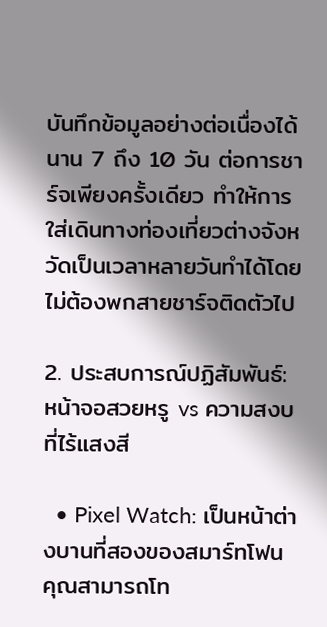บันทึกข้อมูลอย่างต่อเนื่องได้นาน 7 ถึง 10 วัน ต่อการชาร์จเพียงครั้งเดียว ทำให้การใส่เดินทางท่องเที่ยวต่างจังหวัดเป็นเวลาหลายวันทำได้โดยไม่ต้องพกสายชาร์จติดตัวไป

2. ประสบการณ์ปฏิสัมพันธ์: หน้าจอสวยหรู vs ความสงบที่ไร้แสงสี

  • Pixel Watch: เป็นหน้าต่างบานที่สองของสมาร์ทโฟน คุณสามารถโท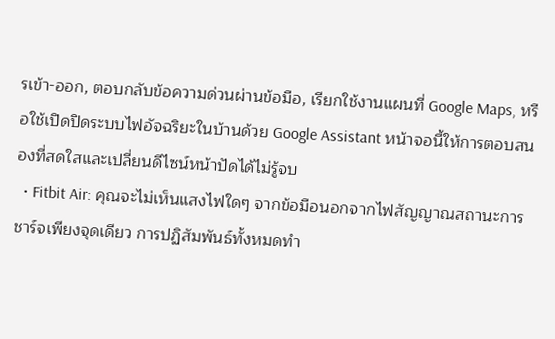รเข้า-ออก, ตอบกลับข้อความด่วนผ่านข้อมือ, เรียกใช้งานแผนที่ Google Maps, หรือใช้เปิดปิดระบบไฟอัจฉริยะในบ้านด้วย Google Assistant หน้าจอนี้ให้การตอบสนองที่สดใสและเปลี่ยนดีไซน์หน้าปัดได้ไม่รู้จบ
  • Fitbit Air: คุณจะไม่เห็นแสงไฟใดๆ จากข้อมือนอกจากไฟสัญญาณสถานะการชาร์จเพียงจุดเดียว การปฏิสัมพันธ์ทั้งหมดทำ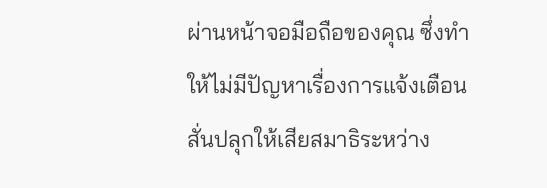ผ่านหน้าจอมือถือของคุณ ซึ่งทำให้ไม่มีปัญหาเรื่องการแจ้งเตือนสั่นปลุกให้เสียสมาธิระหว่าง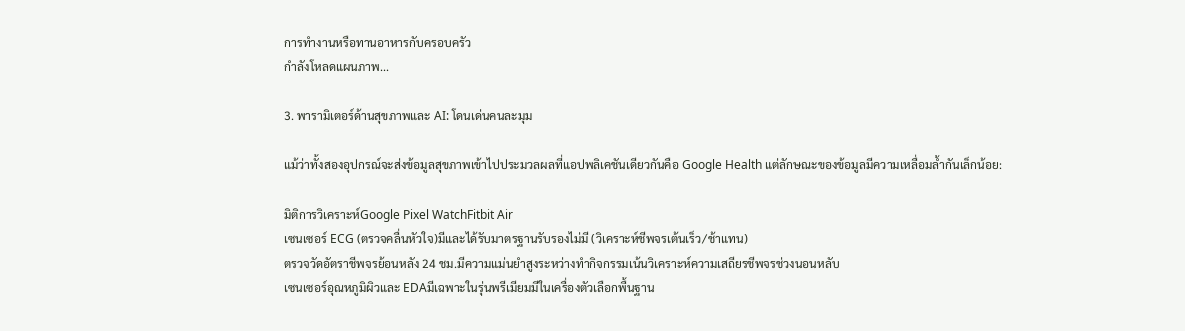การทำงานหรือทานอาหารกับครอบครัว
กำลังโหลดแผนภาพ...

3. พารามิเตอร์ด้านสุขภาพและ AI: โดนเด่นคนละมุม

แม้ว่าทั้งสองอุปกรณ์จะส่งข้อมูลสุขภาพเข้าไปประมวลผลที่แอปพลิเคชันเดียวกันคือ Google Health แต่ลักษณะของข้อมูลมีความเหลื่อมล้ำกันเล็กน้อย:

มิติการวิเคราะห์Google Pixel WatchFitbit Air
เซนเซอร์ ECG (ตรวจคลื่นหัวใจ)มีและได้รับมาตรฐานรับรองไม่มี (วิเคราะห์ชีพจรเต้นเร็ว/ช้าแทน)
ตรวจวัดอัตราชีพจรย้อนหลัง 24 ชม.มีความแม่นยำสูงระหว่างทำกิจกรรมเน้นวิเคราะห์ความเสถียรชีพจรช่วงนอนหลับ
เซนเซอร์อุณหภูมิผิวและ EDAมีเฉพาะในรุ่นพรีเมียมมีในเครื่องตัวเลือกพื้นฐาน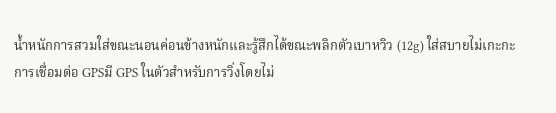น้ำหนักการสวมใส่ขณะนอนค่อนข้างหนักและรู้สึกได้ขณะพลิกตัวเบาหวิว (12g) ใส่สบายไม่เกะกะ
การเชื่อมต่อ GPSมี GPS ในตัวสำหรับการวิ่งโดยไม่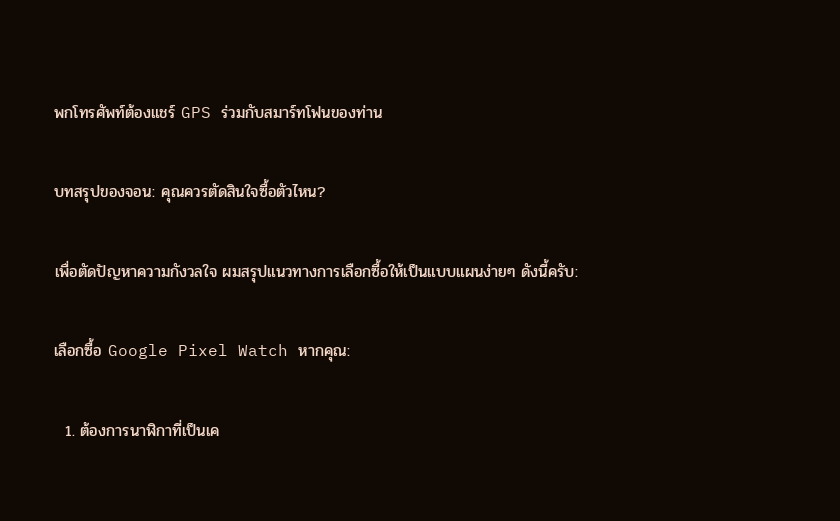พกโทรศัพท์ต้องแชร์ GPS ร่วมกับสมาร์ทโฟนของท่าน

บทสรุปของจอน: คุณควรตัดสินใจซื้อตัวไหน?

เพื่อตัดปัญหาความกังวลใจ ผมสรุปแนวทางการเลือกซื้อให้เป็นแบบแผนง่ายๆ ดังนี้ครับ:

เลือกซื้อ Google Pixel Watch หากคุณ:

  1. ต้องการนาฬิกาที่เป็นเค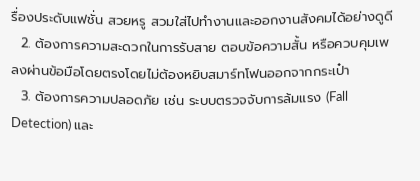รื่องประดับแฟชั่น สวยหรู สวมใส่ไปทำงานและออกงานสังคมได้อย่างดูดี
  2. ต้องการความสะดวกในการรับสาย ตอบข้อความสั้น หรือควบคุมเพลงผ่านข้อมือโดยตรงโดยไม่ต้องหยิบสมาร์ทโฟนออกจากกระเป๋า
  3. ต้องการความปลอดภัย เช่น ระบบตรวจจับการล้มแรง (Fall Detection) และ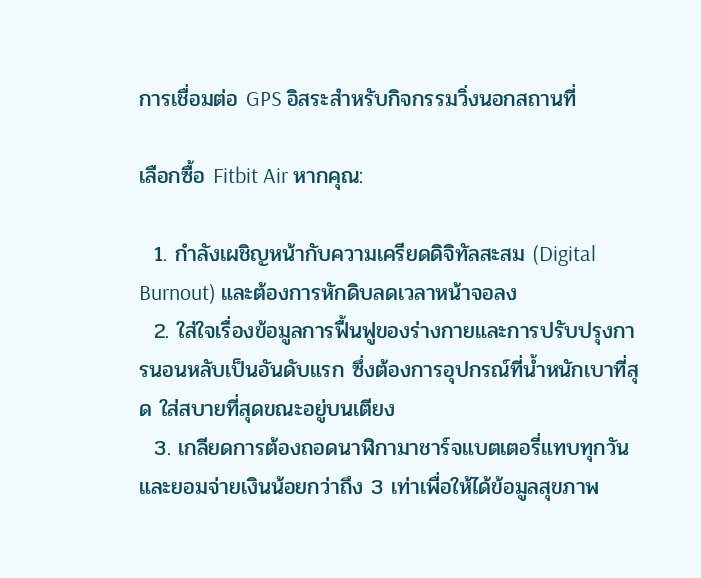การเชื่อมต่อ GPS อิสระสำหรับกิจกรรมวิ่งนอกสถานที่

เลือกซื้อ Fitbit Air หากคุณ:

  1. กำลังเผชิญหน้ากับความเครียดดิจิทัลสะสม (Digital Burnout) และต้องการหักดิบลดเวลาหน้าจอลง
  2. ใส่ใจเรื่องข้อมูลการฟื้นฟูของร่างกายและการปรับปรุงการนอนหลับเป็นอันดับแรก ซึ่งต้องการอุปกรณ์ที่น้ำหนักเบาที่สุด ใส่สบายที่สุดขณะอยู่บนเตียง
  3. เกลียดการต้องถอดนาฬิกามาชาร์จแบตเตอรี่แทบทุกวัน และยอมจ่ายเงินน้อยกว่าถึง 3 เท่าเพื่อให้ได้ข้อมูลสุขภาพ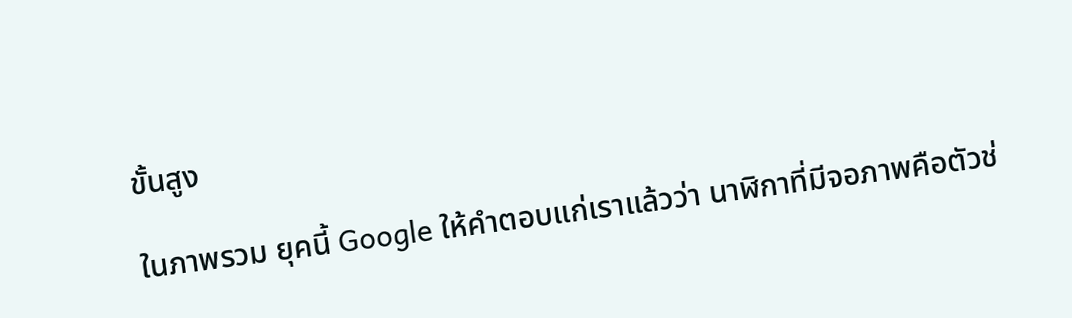ขั้นสูง

ในภาพรวม ยุคนี้ Google ให้คำตอบแก่เราแล้วว่า นาฬิกาที่มีจอภาพคือตัวช่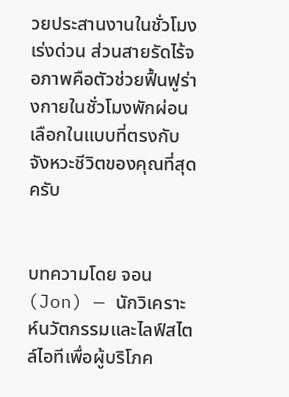วยประสานงานในชั่วโมงเร่งด่วน ส่วนสายรัดไร้จอภาพคือตัวช่วยฟื้นฟูร่างกายในชั่วโมงพักผ่อน เลือกในแบบที่ตรงกับจังหวะชีวิตของคุณที่สุดครับ


บทความโดย จอน (Jon) — นักวิเคราะห์นวัตกรรมและไลฟ์สไตล์ไอทีเพื่อผู้บริโภค